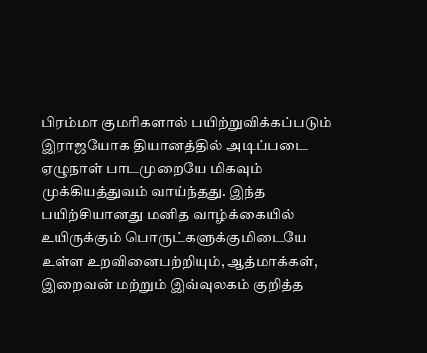பிரம்மா குமரிகளால் பயிற்றுவிக்கப்படும் இராஜயோக தியானத்தில் அடிப்படை ஏழுநாள் பாடமுறையே மிகவும் முக்கியத்துவம் வாய்ந்தது. இந்த பயிற்சியானது மனித வாழ்க்கையில் உயிருக்கும் பொருட்களுக்குமிடையே உள்ள உறவினைபற்றியும், ஆத்மாக்கள், இறைவன் மற்றும் இவ்வுலகம் குறித்த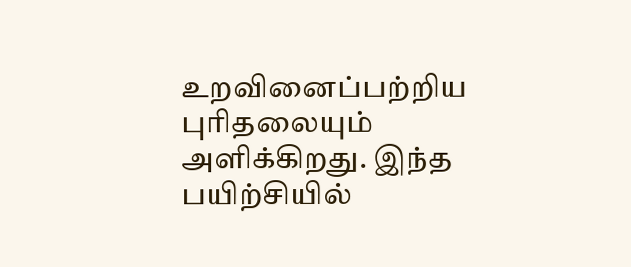உறவினைப்பற்றிய புரிதலையும் அளிக்கிறது. இந்த பயிற்சியில்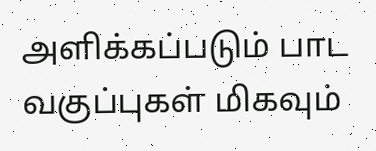அளிக்கப்படும் பாட வகுப்புகள் மிகவும்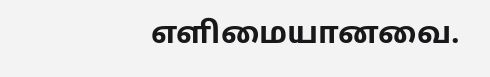எளிமையானவை.